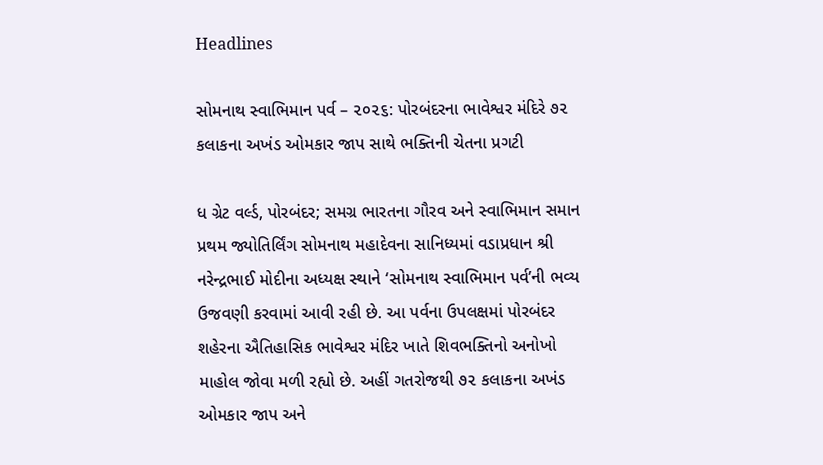Headlines

સોમનાથ સ્વાભિમાન પર્વ – ૨૦૨૬: પોરબંદરના ભાવેશ્વર મંદિરે ૭૨ કલાકના અખંડ ઓમકાર જાપ સાથે ભક્તિની ચેતના પ્રગટી

ધ ગ્રેટ વર્લ્ડ, પોરબંદર; સમગ્ર ભારતના ગૌરવ અને સ્વાભિમાન સમાન પ્રથમ જ્યોતિર્લિંગ સોમનાથ મહાદેવના સાનિધ્યમાં વડાપ્રધાન શ્રી નરેન્દ્રભાઈ મોદીના અધ્યક્ષ સ્થાને ‘સોમનાથ સ્વાભિમાન પર્વ’ની ભવ્ય ઉજવણી કરવામાં આવી રહી છે. આ પર્વના ઉપલક્ષમાં પોરબંદર શહેરના ઐતિહાસિક ભાવેશ્વર મંદિર ખાતે શિવભક્તિનો અનોખો માહોલ જોવા મળી રહ્યો છે. અહીં ગતરોજથી ૭૨ કલાકના અખંડ ઓમકાર જાપ અને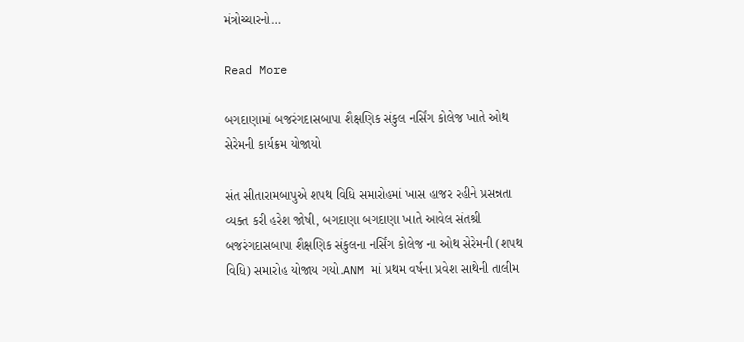મંત્રોચ્ચારનો…

Read More

બગદાણામાં બજરંગદાસબાપા શૈક્ષણિક સંકુલ નર્સિંગ કોલેજ ખાતે ઓથ સેરેમની કાર્યક્રમ યોજાયો

સંત સીતારામબાપુએ શપથ વિધિ સમારોહમાં ખાસ હાજર રહીને પ્રસન્નતા વ્યક્ત કરી હરેશ જોષી, બગદાણા બગદાણા ખાતે આવેલ સંતશ્રી બજરંગદાસબાપા શૈક્ષણિક સંકુલના નર્સિંગ કોલેજ ના ઓથ સેરેમની (શપથ વિધિ) સમારોહ યોજાય ગયો.ANM માં પ્રથમ વર્ષના પ્રવેશ સાથેની તાલીમ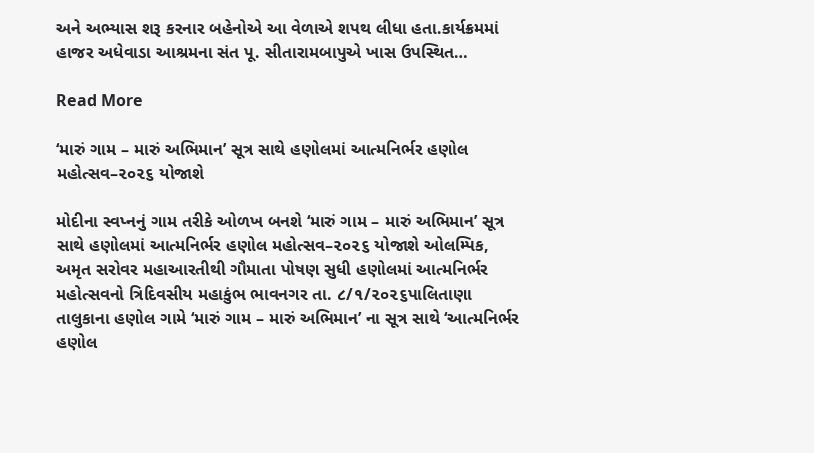અને અભ્યાસ શરૂ કરનાર બહેનોએ આ વેળાએ શપથ લીધા હતા.કાર્યક્રમમાં હાજર અધેવાડા આશ્રમના સંત પૂ. સીતારામબાપુએ ખાસ ઉપસ્થિત…

Read More

‘મારું ગામ – મારું અભિમાન’ સૂત્ર સાથે હણોલમાં આત્મનિર્ભર હણોલ મહોત્સવ–૨૦૨૬ યોજાશે

મોદીના સ્વપ્નનું ગામ તરીકે ઓળખ બનશે ‘મારું ગામ – મારું અભિમાન’ સૂત્ર સાથે હણોલમાં આત્મનિર્ભર હણોલ મહોત્સવ–૨૦૨૬ યોજાશે ઓલમ્પિક, અમૃત સરોવર મહાઆરતીથી ગૌમાતા પોષણ સુધી હણોલમાં આત્મનિર્ભર મહોત્સવનો ત્રિદિવસીય મહાકુંભ ભાવનગર તા. ૮/૧/૨૦૨૬પાલિતાણા તાલુકાના હણોલ ગામે ‘મારું ગામ – મારું અભિમાન’ ના સૂત્ર સાથે ‘આત્મનિર્ભર હણોલ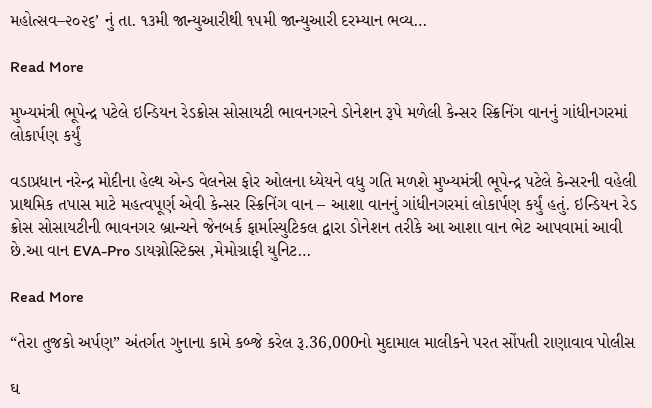મહોત્સવ–૨૦૨૬’ નું તા. ૧૩મી જાન્યુઆરીથી ૧૫મી જાન્યુઆરી દરમ્યાન ભવ્ય…

Read More

મુખ્યમંત્રી ભૂપેન્દ્ર પટેલે ઇન્ડિયન રેડક્રોસ સોસાયટી ભાવનગરને ડોનેશન રૂપે મળેલી કેન્સર સ્ક્રિનિંગ વાનનું ગાંધીનગરમાં લોકાર્પણ કર્યું

વડાપ્રધાન નરેન્દ્ર મોદીના હેલ્થ એન્ડ વેલનેસ ફોર ઓલના ધ્યેયને વધુ ગતિ મળશે મુખ્યમંત્રી ભૂપેન્દ્ર પટેલે કેન્સરની વહેલી પ્રાથમિક તપાસ માટે મહત્વપૂર્ણ એવી કેન્સર સ્ક્રિનિંગ વાન – આશા વાનનું ગાંધીનગરમાં લોકાર્પણ કર્યું હતું. ઇન્ડિયન રેડ ક્રોસ સોસાયટીની ભાવનગર બ્રાન્ચને જેનબર્ક ફાર્માસ્યુટિકલ દ્વારા ડોનેશન તરીકે આ આશા વાન ભેટ આપવામાં આવી છે.આ વાન EVA-Pro ડાયગ્નોસ્ટિક્સ ,મેમોગ્રાફી યુનિટ…

Read More

“તેરા તુજકો અર્પણ” અંતર્ગત ગુનાના કામે કબ્જે કરેલ રૂ.36,000નો મુદામાલ માલીકને પરત સોંપતી રાણાવાવ પોલીસ

ઘ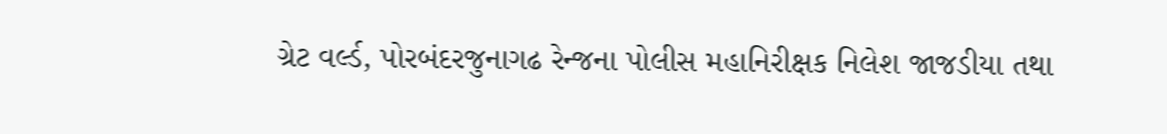ગ્રેટ વર્લ્ડ, પોરબંદરજુનાગઢ રેન્જના પોલીસ મહાનિરીક્ષક નિલેશ જાજડીયા તથા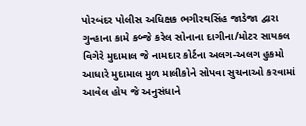પોરબંદર પોલીસ અધિક્ષક ભગીરથસિંહ જાડેજા દ્વારા ગુન્હાના કામે કબ્જે કરેલ સોનાના દાગીના/મોટર સાયકલ વિગેરે મુદામાલ જે નામદાર કોર્ટના અલગ-અલગ હુકમો આધારે મુદામાલ મુળ માલીકોને સોપવા સુચનાઓ કરવામાં આવેલ હોય જે અનુસંધાને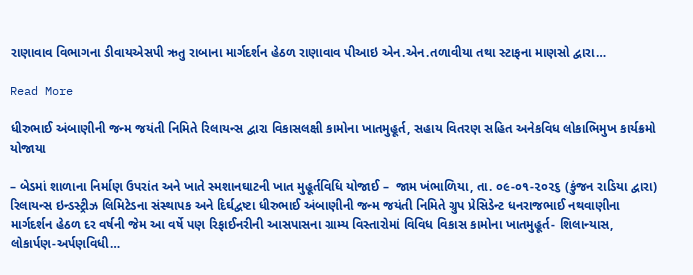રાણાવાવ વિભાગના ડીવાયએસપી ઋતુ રાબાના માર્ગદર્શન હેઠળ રાણાવાવ પીઆઇ એન.એન.તળાવીયા તથા સ્ટાફના માણસો દ્વારા…

Read More

ધીરુભાઈ અંબાણીની જન્મ જયંતી નિમિતે રિલાયન્સ દ્વારા વિકાસલક્ષી કામોના ખાતમુહૂર્ત, સહાય વિતરણ સહિત અનેકવિધ લોકાભિમુખ કાર્યક્રમો યોજાયા

– બેડમાં શાળાના નિર્માણ ઉપરાંત અને ખાતે સ્મશાનઘાટની ખાત મુહૂર્તવિધિ યોજાઈ –  જામ ખંભાળિયા, તા. ૦૯-૦૧-૨૦૨૬ (કુંજન રાડિયા દ્વારા)       રિલાયન્સ ઇન્ડસ્ટ્રીઝ લિમિટેડના સંસ્થાપક અને દિર્ઘદ્વષ્ટા ધીરુભાઈ અંબાણીની જન્મ જયંતી નિમિતે ગ્રુપ પ્રેસિડેન્ટ ધનરાજભાઈ નથવાણીના માર્ગદર્શન હેઠળ દર વર્ષની જેમ આ વર્ષે પણ રિફાઈનરીની આસપાસના ગ્રામ્ય વિસ્તારોમાં વિવિધ વિકાસ કામોના ખાતમુહૂર્ત- શિલાન્યાસ, લોકાર્પણ-અર્પણવિધી…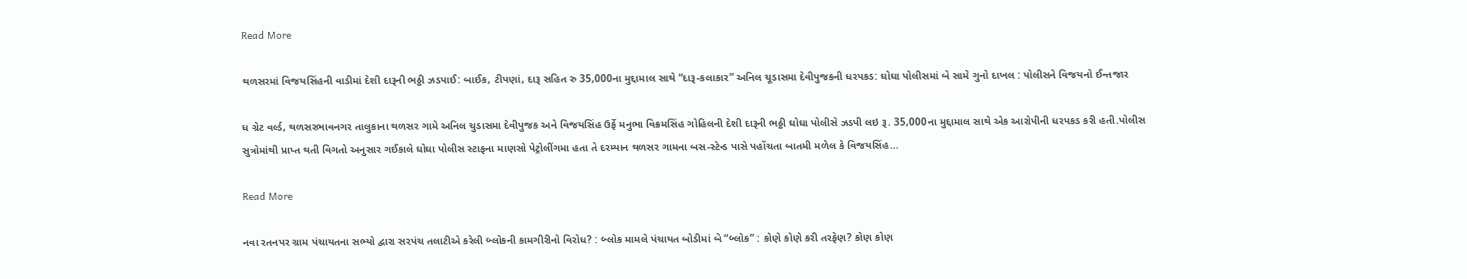Read More

થળસરમાં વિજયસિંહની વાડીમાં દેશી દારૂની ભઠ્ઠી ઝડપાઈ: બાઈક, ટીપણાં, દારૂ સહિત રુ 35,000ના મુદ્દામાલ સાથે “દારૂ-કલાકાર” અનિલ ચૂડાસમા દેવીપુજકની ધરપકડ: ઘોઘા પોલીસમાં બે સામે ગુનો દાખલ : પોલીસને વિજયનો ઈન્તજાર

ધ ગ્રેટ વર્લ્ડ, થળસરભાવનગર તાલુકાના થળસર ગામે અનિલ ચુડાસમા દેવીપુજક અને વિજયસિંહ ઉર્ફે મનુભા વિક્રમસિંહ ગોહિલની દેશી દારૂની ભઠ્ઠી ઘોઘા પોલીસે ઝડપી લઇ રૂ. 35,000ના મુદ્દામાલ સાથે એક આરોપીની ધરપકડ કરી હતી.પોલીસ સુત્રોમાંથી પ્રાપ્ત થતી વિગતો અનુસાર ગઈકાલે ઘોઘા પોલીસ સ્ટાફના માણસો પેટ્રોલીંગમા હતા તે દરમ્યાન થળસર ગામના બસ-સ્ટેન્ડ પાસે પહોંચતા બાતમી મળેલ કે વિજયસિંહ…

Read More

નવા રતનપર ગ્રામ પંચાયતના સભ્યો દ્વારા સરપંચ તલાટીએ કરેલી બ્લોકની કામગીરીનો વિરોધ? : બ્લોક મામલે પંચાયત બોડીમાં બે “બ્લોક” : કોણે કોણે કરી તરફેણ? કોણ કોણ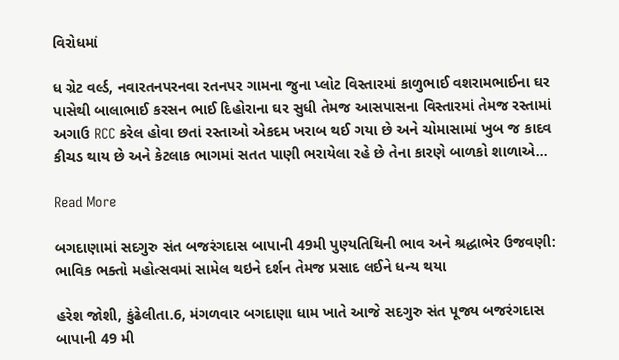વિરોધમાં

ધ ગ્રેટ વર્લ્ડ, નવારતનપરનવા રતનપર ગામના જુના પ્લોટ વિસ્તારમાં કાળુભાઈ વશરામભાઈના ઘર પાસેથી બાલાભાઈ કરસન ભાઈ દિહોરાના ઘર સુધી તેમજ આસપાસના વિસ્તારમાં તેમજ રસ્તામાં અગાઉ RCC કરેલ હોવા છતાં રસ્તાઓ એકદમ ખરાબ થઈ ગયા છે અને ચોમાસામાં ખુબ જ કાદવ કીચડ થાય છે અને કેટલાક ભાગમાં સતત પાણી ભરાયેલા રહે છે તેના કારણે બાળકો શાળાએ…

Read More

બગદાણામાં સદગુરુ સંત બજરંગદાસ બાપાની 49મી પુણ્યતિથિની ભાવ અને શ્રદ્ધાભેર ઉજવણી: ભાવિક ભક્તો મહોત્સવમાં સામેલ થઇને દર્શન તેમજ પ્રસાદ લઈને ધન્ય થયા

હરેશ જોશી, કુંઢેલીતા.6, મંગળવાર બગદાણા ધામ ખાતે આજે સદગુરુ સંત પૂજ્ય બજરંગદાસ બાપાની 49 મી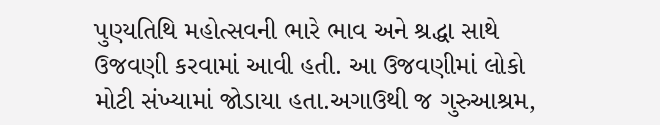પુણ્યતિથિ મહોત્સવની ભારે ભાવ અને શ્રદ્ધા સાથે ઉજવણી કરવામાં આવી હતી. આ ઉજવણીમાં લોકો મોટી સંખ્યામાં જોડાયા હતા.અગાઉથી જ ગુરુઆશ્રમ,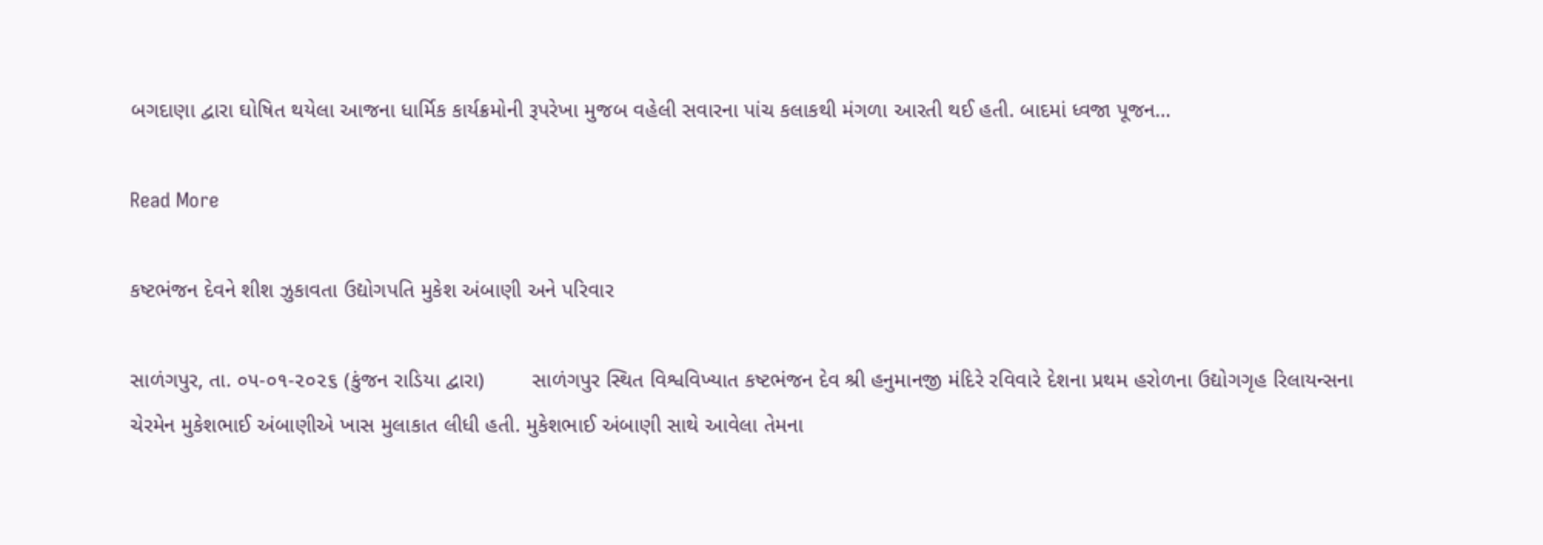બગદાણા દ્વારા ઘોષિત થયેલા આજના ધાર્મિક કાર્યક્રમોની રૂપરેખા મુજબ વહેલી સવારના પાંચ કલાકથી મંગળા આરતી થઈ હતી. બાદમાં ધ્વજા પૂજન…

Read More

કષ્ટભંજન દેવને શીશ ઝુકાવતા ઉદ્યોગપતિ મુકેશ અંબાણી અને પરિવાર

સાળંગપુર, તા. ૦૫-૦૧-૨૦૨૬ (કુંજન રાડિયા દ્વારા)        સાળંગપુર સ્થિત વિશ્વવિખ્યાત કષ્ટભંજન દેવ શ્રી હનુમાનજી મંદિરે રવિવારે દેશના પ્રથમ હરોળના ઉદ્યોગગૃહ રિલાયન્સના ચેરમેન મુકેશભાઈ અંબાણીએ ખાસ મુલાકાત લીધી હતી. મુકેશભાઈ અંબાણી સાથે આવેલા તેમના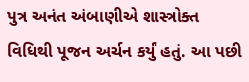પુત્ર અનંત અંબાણીએ શાસ્ત્રોક્ત વિધિથી પૂજન અર્ચન કર્યું હતું. આ પછી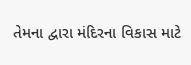તેમના દ્વારા મંદિરના વિકાસ માટે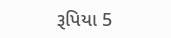રૂપિયા 5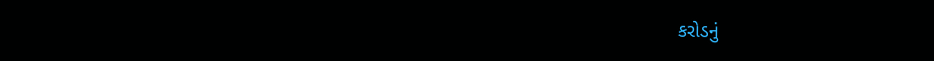કરોડનું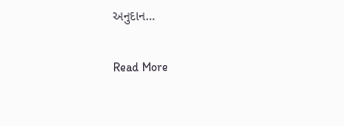અનુદાન…

Read More